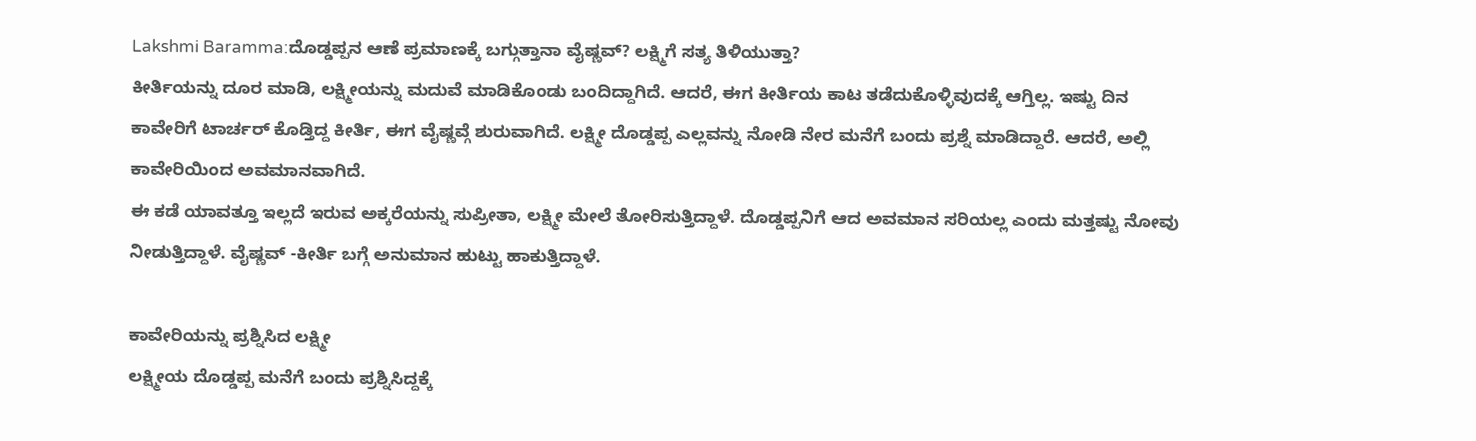Lakshmi Baramma:ದೊಡ್ಡಪ್ಪನ ಆಣೆ ಪ್ರಮಾಣಕ್ಕೆ ಬಗ್ಗುತ್ತಾನಾ ವೈಷ್ಣವ್? ಲಕ್ಷ್ಮಿಗೆ ಸತ್ಯ ತಿಳಿಯುತ್ತಾ?
ಕೀರ್ತಿಯನ್ನು ದೂರ ಮಾಡಿ, ಲಕ್ಷ್ಮೀಯನ್ನು ಮದುವೆ ಮಾಡಿಕೊಂಡು ಬಂದಿದ್ದಾಗಿದೆ. ಆದರೆ, ಈಗ ಕೀರ್ತಿಯ ಕಾಟ ತಡೆದುಕೊಳ್ಳಿವುದಕ್ಕೆ ಆಗ್ತಿಲ್ಲ. ಇಷ್ಟು ದಿನ ಕಾವೇರಿಗೆ ಟಾರ್ಚರ್ ಕೊಡ್ತಿದ್ದ ಕೀರ್ತಿ, ಈಗ ವೈಷ್ಣವ್ಗೆ ಶುರುವಾಗಿದೆ. ಲಕ್ಷ್ಮೀ ದೊಡ್ಡಪ್ಪ ಎಲ್ಲವನ್ನು ನೋಡಿ ನೇರ ಮನೆಗೆ ಬಂದು ಪ್ರಶ್ನೆ ಮಾಡಿದ್ದಾರೆ. ಆದರೆ, ಅಲ್ಲಿ ಕಾವೇರಿಯಿಂದ ಅವಮಾನವಾಗಿದೆ.
ಈ ಕಡೆ ಯಾವತ್ತೂ ಇಲ್ಲದೆ ಇರುವ ಅಕ್ಕರೆಯನ್ನು ಸುಪ್ರೀತಾ, ಲಕ್ಷ್ಮೀ ಮೇಲೆ ತೋರಿಸುತ್ತಿದ್ದಾಳೆ. ದೊಡ್ಡಪ್ಪನಿಗೆ ಆದ ಅವಮಾನ ಸರಿಯಲ್ಲ ಎಂದು ಮತ್ತಷ್ಟು ನೋವು ನೀಡುತ್ತಿದ್ದಾಳೆ. ವೈಷ್ಣವ್ -ಕೀರ್ತಿ ಬಗ್ಗೆ ಅನುಮಾನ ಹುಟ್ಟು ಹಾಕುತ್ತಿದ್ದಾಳೆ.

ಕಾವೇರಿಯನ್ನು ಪ್ರಶ್ನಿಸಿದ ಲಕ್ಷ್ಮೀ
ಲಕ್ಷ್ಮೀಯ ದೊಡ್ಡಪ್ಪ ಮನೆಗೆ ಬಂದು ಪ್ರಶ್ನಿಸಿದ್ದಕ್ಕೆ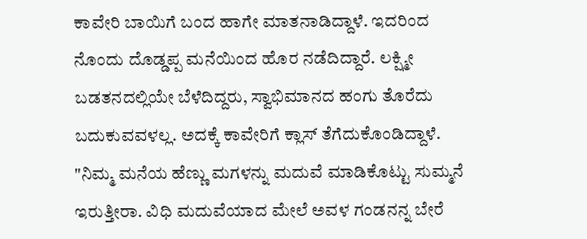ಕಾವೇರಿ ಬಾಯಿಗೆ ಬಂದ ಹಾಗೇ ಮಾತನಾಡಿದ್ದಾಳೆ. ಇದರಿಂದ ನೊಂದು ದೊಡ್ಡಪ್ಪ ಮನೆಯಿಂದ ಹೊರ ನಡೆದಿದ್ದಾರೆ. ಲಕ್ಷ್ಮೀ ಬಡತನದಲ್ಲಿಯೇ ಬೆಳೆದಿದ್ದರು, ಸ್ವಾಭಿಮಾನದ ಹಂಗು ತೊರೆದು ಬದುಕುವವಳಲ್ಲ. ಅದಕ್ಕೆ ಕಾವೇರಿಗೆ ಕ್ಲಾಸ್ ತೆಗೆದುಕೊಂಡಿದ್ದಾಳೆ. "ನಿಮ್ಮ ಮನೆಯ ಹೆಣ್ಣು ಮಗಳನ್ನು ಮದುವೆ ಮಾಡಿಕೊಟ್ಟು ಸುಮ್ಮನೆ ಇರುತ್ತೀರಾ. ವಿಧಿ ಮದುವೆಯಾದ ಮೇಲೆ ಅವಳ ಗಂಡನನ್ನ ಬೇರೆ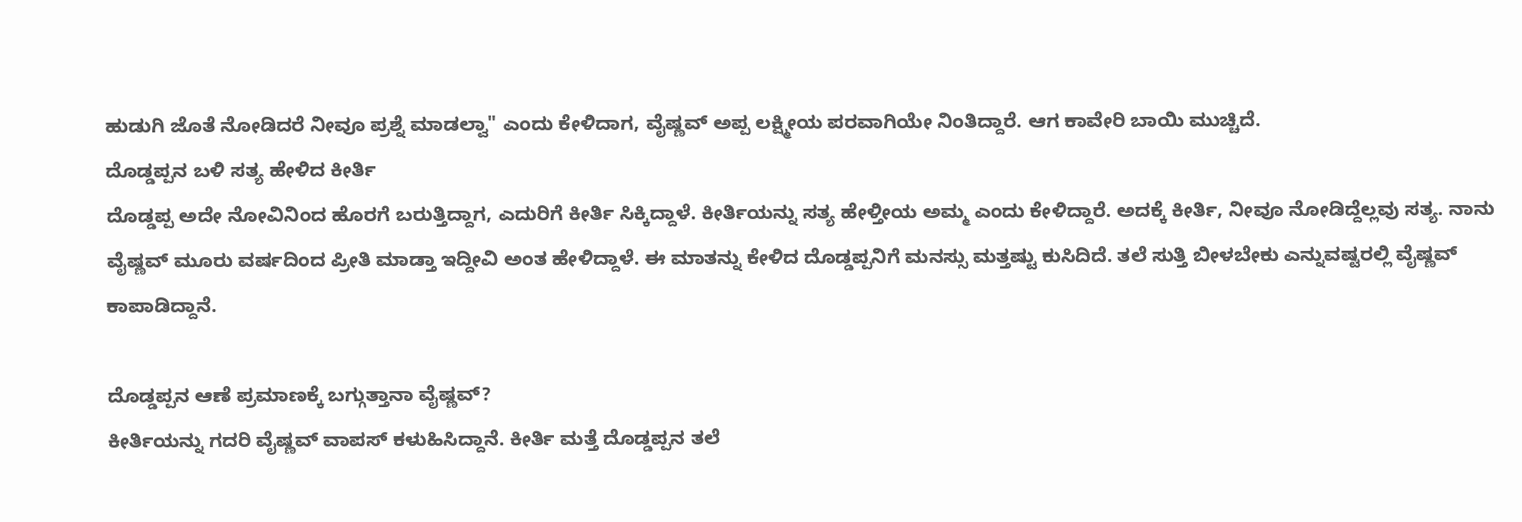ಹುಡುಗಿ ಜೊತೆ ನೋಡಿದರೆ ನೀವೂ ಪ್ರಶ್ನೆ ಮಾಡಲ್ವಾ" ಎಂದು ಕೇಳಿದಾಗ, ವೈಷ್ಣವ್ ಅಪ್ಪ ಲಕ್ಷ್ಮೀಯ ಪರವಾಗಿಯೇ ನಿಂತಿದ್ದಾರೆ. ಆಗ ಕಾವೇರಿ ಬಾಯಿ ಮುಚ್ಚಿದೆ.
ದೊಡ್ಡಪ್ಪನ ಬಳಿ ಸತ್ಯ ಹೇಳಿದ ಕೀರ್ತಿ
ದೊಡ್ಡಪ್ಪ ಅದೇ ನೋವಿನಿಂದ ಹೊರಗೆ ಬರುತ್ತಿದ್ದಾಗ, ಎದುರಿಗೆ ಕೀರ್ತಿ ಸಿಕ್ಕಿದ್ದಾಳೆ. ಕೀರ್ತಿಯನ್ನು ಸತ್ಯ ಹೇಳ್ತೀಯ ಅಮ್ಮ ಎಂದು ಕೇಳಿದ್ದಾರೆ. ಅದಕ್ಕೆ ಕೀರ್ತಿ, ನೀವೂ ನೋಡಿದ್ದೆಲ್ಲವು ಸತ್ಯ. ನಾನು ವೈಷ್ಣವ್ ಮೂರು ವರ್ಷದಿಂದ ಪ್ರೀತಿ ಮಾಡ್ತಾ ಇದ್ದೀವಿ ಅಂತ ಹೇಳಿದ್ದಾಳೆ. ಈ ಮಾತನ್ನು ಕೇಳಿದ ದೊಡ್ಡಪ್ಪನಿಗೆ ಮನಸ್ಸು ಮತ್ತಷ್ಟು ಕುಸಿದಿದೆ. ತಲೆ ಸುತ್ತಿ ಬೀಳಬೇಕು ಎನ್ನುವಷ್ಟರಲ್ಲಿ ವೈಷ್ಣವ್ ಕಾಪಾಡಿದ್ದಾನೆ.

ದೊಡ್ಡಪ್ಪನ ಆಣೆ ಪ್ರಮಾಣಕ್ಕೆ ಬಗ್ಗುತ್ತಾನಾ ವೈಷ್ಣವ್?
ಕೀರ್ತಿಯನ್ನು ಗದರಿ ವೈಷ್ಣವ್ ವಾಪಸ್ ಕಳುಹಿಸಿದ್ದಾನೆ. ಕೀರ್ತಿ ಮತ್ತೆ ದೊಡ್ಡಪ್ಪನ ತಲೆ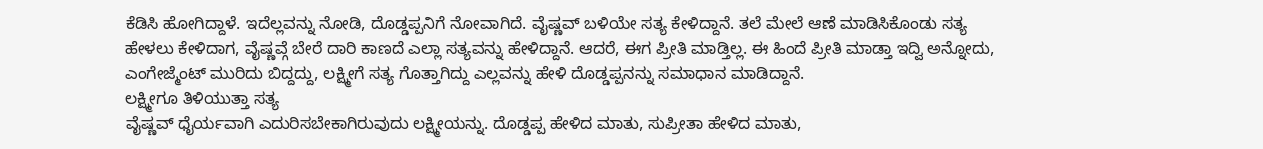ಕೆಡಿಸಿ ಹೋಗಿದ್ದಾಳೆ. ಇದೆಲ್ಲವನ್ನು ನೋಡಿ, ದೊಡ್ಡಪ್ಪನಿಗೆ ನೋವಾಗಿದೆ. ವೈಷ್ಣವ್ ಬಳಿಯೇ ಸತ್ಯ ಕೇಳಿದ್ದಾನೆ. ತಲೆ ಮೇಲೆ ಆಣೆ ಮಾಡಿಸಿಕೊಂಡು ಸತ್ಯ ಹೇಳಲು ಕೇಳಿದಾಗ, ವೈಷ್ಣವ್ಗೆ ಬೇರೆ ದಾರಿ ಕಾಣದೆ ಎಲ್ಲಾ ಸತ್ಯವನ್ನು ಹೇಳಿದ್ದಾನೆ. ಆದರೆ, ಈಗ ಪ್ರೀತಿ ಮಾಡ್ತಿಲ್ಲ. ಈ ಹಿಂದೆ ಪ್ರೀತಿ ಮಾಡ್ತಾ ಇದ್ವಿ ಅನ್ನೋದು, ಎಂಗೇಜ್ಮೆಂಟ್ ಮುರಿದು ಬಿದ್ದದ್ದು, ಲಕ್ಷ್ಮೀಗೆ ಸತ್ಯ ಗೊತ್ತಾಗಿದ್ದು ಎಲ್ಲವನ್ನು ಹೇಳಿ ದೊಡ್ಡಪ್ಪನನ್ನು ಸಮಾಧಾನ ಮಾಡಿದ್ದಾನೆ.
ಲಕ್ಷ್ಮೀಗೂ ತಿಳಿಯುತ್ತಾ ಸತ್ಯ
ವೈಷ್ಣವ್ ಧೈರ್ಯವಾಗಿ ಎದುರಿಸಬೇಕಾಗಿರುವುದು ಲಕ್ಷ್ಮೀಯನ್ನು. ದೊಡ್ಡಪ್ಪ ಹೇಳಿದ ಮಾತು, ಸುಪ್ರೀತಾ ಹೇಳಿದ ಮಾತು,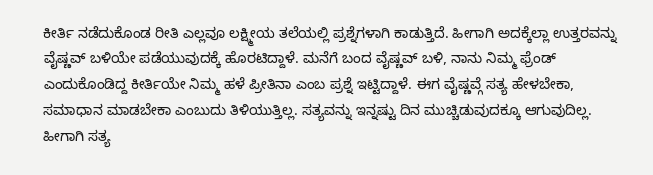ಕೀರ್ತಿ ನಡೆದುಕೊಂಡ ರೀತಿ ಎಲ್ಲವೂ ಲಕ್ಷ್ಮೀಯ ತಲೆಯಲ್ಲಿ ಪ್ರಶ್ನೆಗಳಾಗಿ ಕಾಡುತ್ತಿದೆ. ಹೀಗಾಗಿ ಅದಕ್ಕೆಲ್ಲಾ ಉತ್ತರವನ್ನು ವೈಷ್ಣವ್ ಬಳಿಯೇ ಪಡೆಯುವುದಕ್ಕೆ ಹೊರಟಿದ್ದಾಳೆ. ಮನೆಗೆ ಬಂದ ವೈಷ್ಣವ್ ಬಳಿ, ನಾನು ನಿಮ್ಮ ಫ್ರೆಂಡ್ ಎಂದುಕೊಂಡಿದ್ದ ಕೀರ್ತಿಯೇ ನಿಮ್ಮ ಹಳೆ ಪ್ರೀತಿನಾ ಎಂಬ ಪ್ರಶ್ನೆ ಇಟ್ಟಿದ್ದಾಳೆ. ಈಗ ವೈಷ್ಣವ್ಗೆ ಸತ್ಯ ಹೇಳಬೇಕಾ, ಸಮಾಧಾನ ಮಾಡಬೇಕಾ ಎಂಬುದು ತಿಳಿಯುತ್ತಿಲ್ಲ. ಸತ್ಯವನ್ನು ಇನ್ನಷ್ಟು ದಿನ ಮುಚ್ಚಿಡುವುದಕ್ಕೂ ಆಗುವುದಿಲ್ಲ. ಹೀಗಾಗಿ ಸತ್ಯ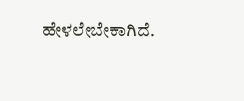ಹೇಳಲೇಬೇಕಾಗಿದೆ.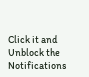Click it and Unblock the Notifications